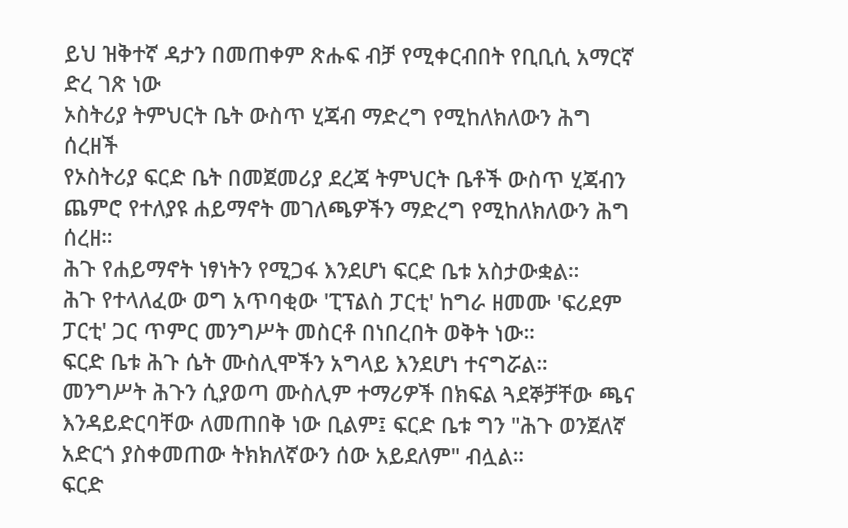ይህ ዝቅተኛ ዳታን በመጠቀም ጽሑፍ ብቻ የሚቀርብበት የቢቢሲ አማርኛ ድረ ገጽ ነው
ኦስትሪያ ትምህርት ቤት ውስጥ ሂጃብ ማድረግ የሚከለክለውን ሕግ ሰረዘች
የኦስትሪያ ፍርድ ቤት በመጀመሪያ ደረጃ ትምህርት ቤቶች ውስጥ ሂጃብን ጨምሮ የተለያዩ ሐይማኖት መገለጫዎችን ማድረግ የሚከለክለውን ሕግ ሰረዘ።
ሕጉ የሐይማኖት ነፃነትን የሚጋፋ እንደሆነ ፍርድ ቤቱ አስታውቋል።
ሕጉ የተላለፈው ወግ አጥባቂው 'ፒፕልስ ፓርቲ' ከግራ ዘመሙ 'ፍሪደም ፓርቲ' ጋር ጥምር መንግሥት መስርቶ በነበረበት ወቅት ነው።
ፍርድ ቤቱ ሕጉ ሴት ሙስሊሞችን አግላይ እንደሆነ ተናግሯል።
መንግሥት ሕጉን ሲያወጣ ሙስሊም ተማሪዎች በክፍል ጓደኞቻቸው ጫና እንዳይድርባቸው ለመጠበቅ ነው ቢልም፤ ፍርድ ቤቱ ግን "ሕጉ ወንጀለኛ አድርጎ ያስቀመጠው ትክክለኛውን ሰው አይደለም" ብሏል።
ፍርድ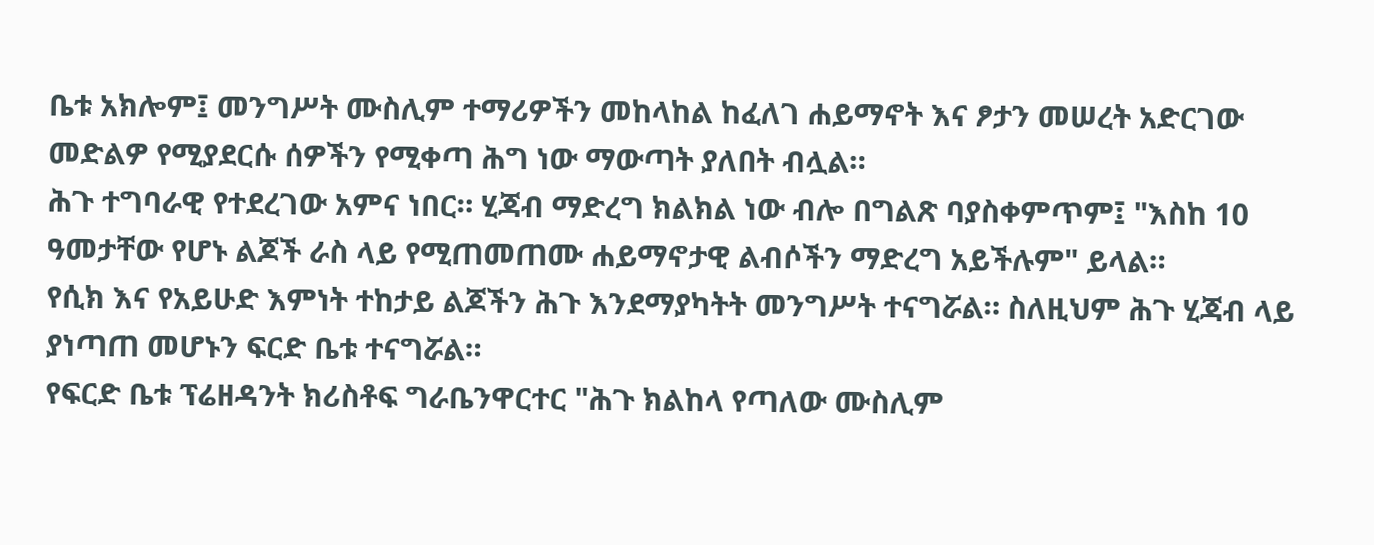ቤቱ አክሎም፤ መንግሥት ሙስሊም ተማሪዎችን መከላከል ከፈለገ ሐይማኖት እና ፆታን መሠረት አድርገው መድልዎ የሚያደርሱ ሰዎችን የሚቀጣ ሕግ ነው ማውጣት ያለበት ብሏል።
ሕጉ ተግባራዊ የተደረገው አምና ነበር። ሂጃብ ማድረግ ክልክል ነው ብሎ በግልጽ ባያስቀምጥም፤ "እስከ 10 ዓመታቸው የሆኑ ልጆች ራስ ላይ የሚጠመጠሙ ሐይማኖታዊ ልብሶችን ማድረግ አይችሉም" ይላል።
የሲክ እና የአይሁድ እምነት ተከታይ ልጆችን ሕጉ እንደማያካትት መንግሥት ተናግሯል። ስለዚህም ሕጉ ሂጃብ ላይ ያነጣጠ መሆኑን ፍርድ ቤቱ ተናግሯል።
የፍርድ ቤቱ ፕሬዘዳንት ክሪስቶፍ ግራቤንዋርተር "ሕጉ ክልከላ የጣለው ሙስሊም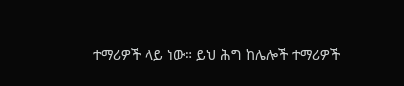ተማሪዎች ላይ ነው። ይህ ሕግ ከሌሎች ተማሪዎች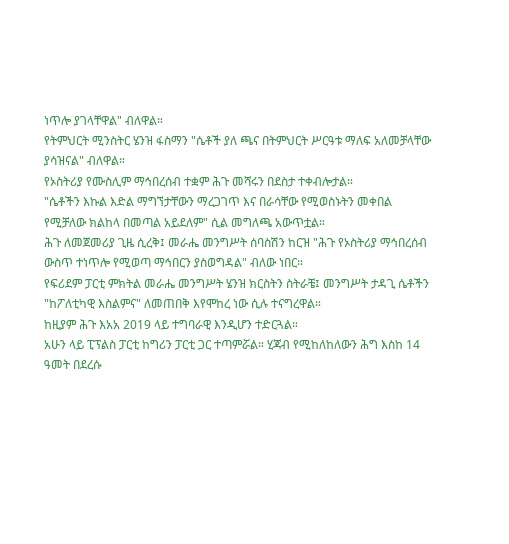ነጥሎ ያገላቸዋል" ብለዋል።
የትምህርት ሚንስትር ሄንዝ ፋስማን "ሴቶች ያለ ጫና በትምህርት ሥርዓቱ ማለፍ አለመቻላቸው ያሳዝናል" ብለዋል።
የኦስትሪያ የሙስሊም ማኅበረሰብ ተቋም ሕጉ መሻሩን በደስታ ተቀብሎታል።
"ሴቶችን እኩል እድል ማግኘታቸውን ማረጋገጥ እና በራሳቸው የሚወስኑትን መቀበል የሚቻለው ክልከላ በመጣል አይደለም" ሲል መግለጫ አውጥቷል።
ሕጉ ለመጀመሪያ ጊዜ ሲረቅ፤ መራሔ መንግሥት ሰባስሽን ከርዝ "ሕጉ የኦስትሪያ ማኅበረሰብ ውስጥ ተነጥሎ የሚወጣ ማኅበርን ያስወግዳል" ብለው ነበር።
የፍሪደም ፓርቲ ምክትል መራሔ መንግሥት ሄንዝ ክርስትን ስትራቼ፤ መንግሥት ታዳጊ ሴቶችን "ከፖለቲካዊ እስልምና" ለመጠበቅ እየሞከረ ነው ሲሉ ተናግረዋል።
ከዚያም ሕጉ እአአ 2019 ላይ ተግባራዊ እንዲሆን ተድርጓል።
አሁን ላይ ፒፕልስ ፓርቲ ከግሪን ፓርቲ ጋር ተጣምሯል። ሂጃብ የሚከለከለውን ሕግ እስከ 14 ዓመት በደረሱ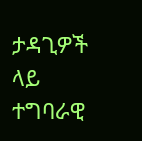ታዳጊዎች ላይ ተግባራዊ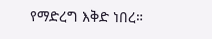የማድረግ እቅድ ነበረ።